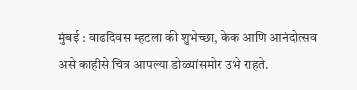मुंबई : वाढदिवस म्हटला की शुभेच्छा, केक आणि आनंदोत्सव असे काहीसे चित्र आपल्या डोळ्यांसमोर उभे राहते.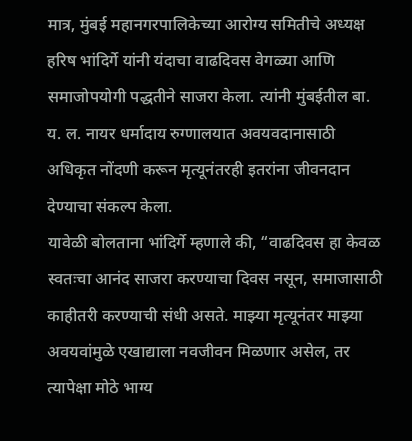मात्र, मुंबई महानगरपालिकेच्या आरोग्य समितीचे अध्यक्ष हरिष भांदिर्गे यांनी यंदाचा वाढदिवस वेगळ्या आणि समाजोपयोगी पद्धतीने साजरा केला. त्यांनी मुंबईतील बा. य. ल. नायर धर्मादाय रुग्णालयात अवयवदानासाठी अधिकृत नोंदणी करून मृत्यूनंतरही इतरांना जीवनदान देण्याचा संकल्प केला.
यावेळी बोलताना भांदिर्गे म्हणाले की, “वाढदिवस हा केवळ स्वतःचा आनंद साजरा करण्याचा दिवस नसून, समाजासाठी काहीतरी करण्याची संधी असते. माझ्या मृत्यूनंतर माझ्या अवयवांमुळे एखाद्याला नवजीवन मिळणार असेल, तर त्यापेक्षा मोठे भाग्य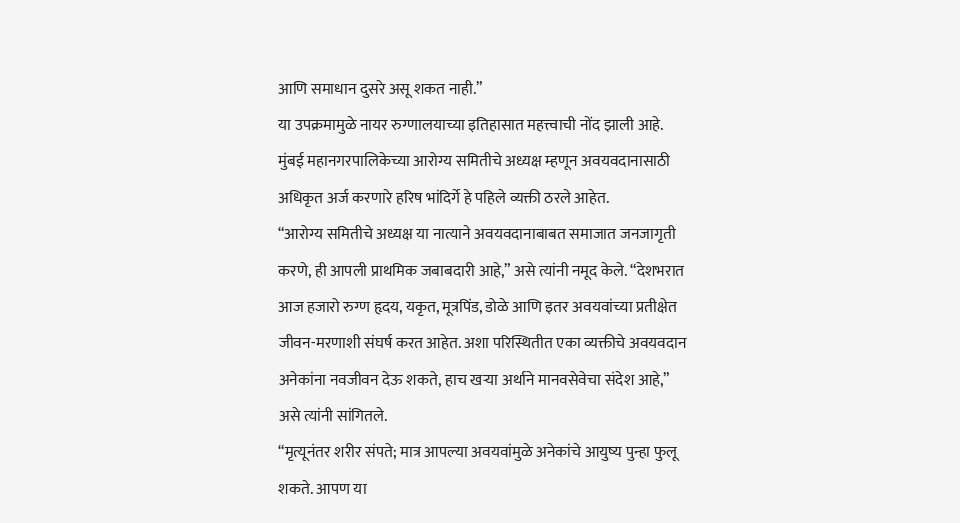आणि समाधान दुसरे असू शकत नाही.”
या उपक्रमामुळे नायर रुग्णालयाच्या इतिहासात महत्त्वाची नोंद झाली आहे. मुंबई महानगरपालिकेच्या आरोग्य समितीचे अध्यक्ष म्हणून अवयवदानासाठी अधिकृत अर्ज करणारे हरिष भांदिर्गे हे पहिले व्यक्ती ठरले आहेत.
“आरोग्य समितीचे अध्यक्ष या नात्याने अवयवदानाबाबत समाजात जनजागृती करणे, ही आपली प्राथमिक जबाबदारी आहे,” असे त्यांनी नमूद केले. “देशभरात आज हजारो रुग्ण हृदय, यकृत, मूत्रपिंड, डोळे आणि इतर अवयवांच्या प्रतीक्षेत जीवन-मरणाशी संघर्ष करत आहेत. अशा परिस्थितीत एका व्यक्तीचे अवयवदान अनेकांना नवजीवन देऊ शकते, हाच खऱ्या अर्थाने मानवसेवेचा संदेश आहे,” असे त्यांनी सांगितले.
“मृत्यूनंतर शरीर संपते; मात्र आपल्या अवयवांमुळे अनेकांचे आयुष्य पुन्हा फुलू शकते. आपण या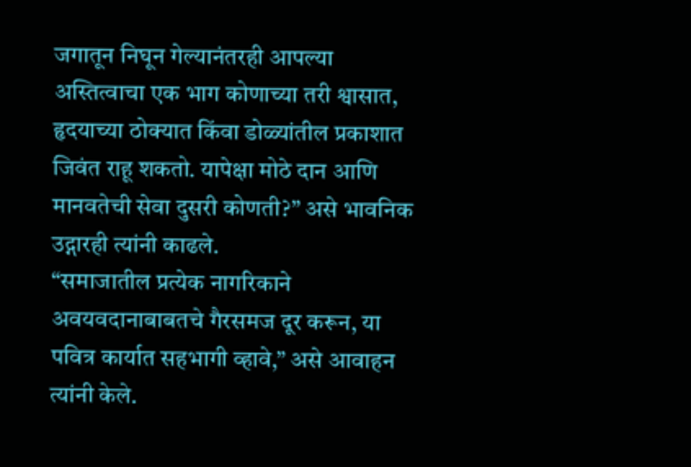जगातून निघून गेल्यानंतरही आपल्या अस्तित्वाचा एक भाग कोणाच्या तरी श्वासात, हृदयाच्या ठोक्यात किंवा डोळ्यांतील प्रकाशात जिवंत राहू शकतो. यापेक्षा मोठे दान आणि मानवतेची सेवा दुसरी कोणती?” असे भावनिक उद्गारही त्यांनी काढले.
“समाजातील प्रत्येक नागरिकाने अवयवदानाबाबतचे गैरसमज दूर करून, या पवित्र कार्यात सहभागी व्हावे,” असे आवाहन त्यांनी केले.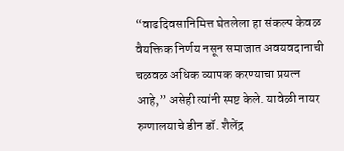“वाढदिवसानिमित्त घेतलेला हा संकल्प केवळ वैयक्तिक निर्णय नसून समाजात अवयवदानाची चळवळ अधिक व्यापक करण्याचा प्रयत्न आहे,” असेही त्यांनी स्पष्ट केले. यावेळी नायर रुग्णालयाचे डीन डॉ. शैलेंद्र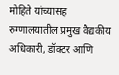मोहिते यांच्यासह रुग्णालयातील प्रमुख वैद्यकीय अधिकारी, डॉक्टर आणि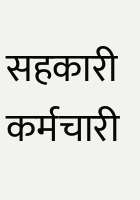सहकारी कर्मचारी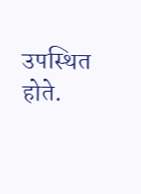उपस्थित होते.